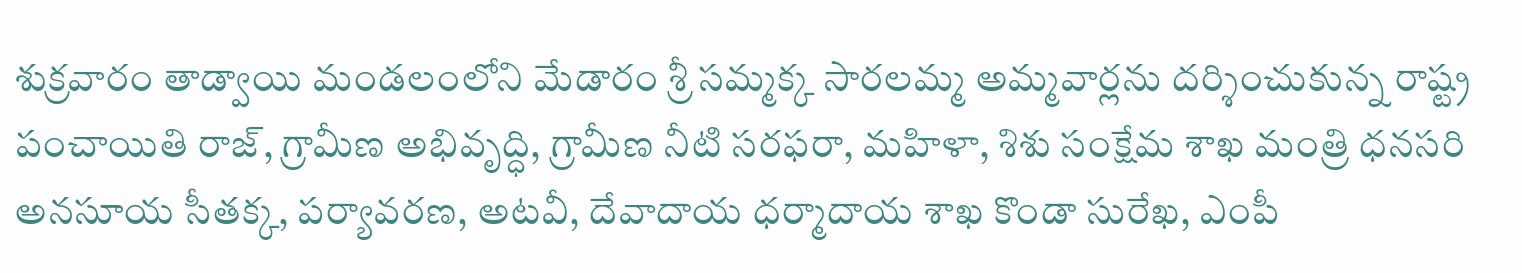శుక్రవారం తాడ్వాయి మండలంలోని మేడారం శ్రీ సమ్మక్క సారలమ్మ అమ్మవార్లను దర్శించుకున్న రాష్ట్ర పంచాయితి రాజ్, గ్రామీణ అభివృద్ధి, గ్రామీణ నీటి సరఫరా, మహిళా, శిశు సంక్షేమ శాఖ మంత్రి ధనసరి అనసూయ సీతక్క, పర్యావరణ, అటవీ, దేవాదాయ ధర్మాదాయ శాఖ కొండా సురేఖ, ఎంపీ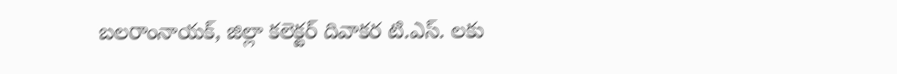బలరాంనాయక్, జిల్లా కలెక్టర్ దివాకర టి.ఎస్. లకు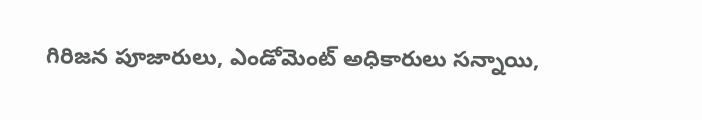గిరిజన పూజారులు, ఎండోమెంట్ అధికారులు సన్నాయి,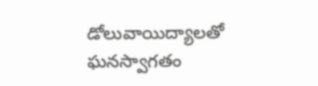డోలువాయిద్యాలతో ఘనస్వాగతం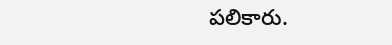పలికారు.